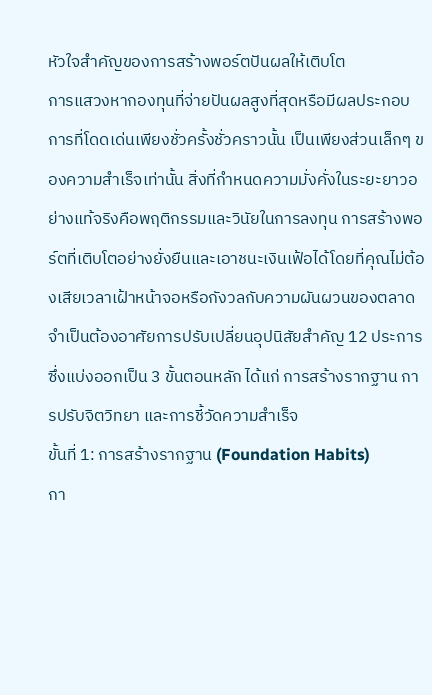หัวใจสำคัญของการสร้างพอร์ตปันผลให้เติบโต
การแสวงหากองทุนที่จ่ายปันผลสูงที่สุดหรือมีผลประกอบการที่โดดเด่นเพียงชั่วครั้งชั่วคราวนั้น เป็นเพียงส่วนเล็กๆ ของความสำเร็จเท่านั้น สิ่งที่กำหนดความมั่งคั่งในระยะยาวอย่างแท้จริงคือพฤติกรรมและวินัยในการลงทุน การสร้างพอร์ตที่เติบโตอย่างยั่งยืนและเอาชนะเงินเฟ้อได้โดยที่คุณไม่ต้องเสียเวลาเฝ้าหน้าจอหรือกังวลกับความผันผวนของตลาด จำเป็นต้องอาศัยการปรับเปลี่ยนอุปนิสัยสำคัญ 12 ประการ ซึ่งแบ่งออกเป็น 3 ขั้นตอนหลัก ได้แก่ การสร้างรากฐาน การปรับจิตวิทยา และการชี้วัดความสำเร็จ
ขั้นที่ 1: การสร้างรากฐาน (Foundation Habits)
กา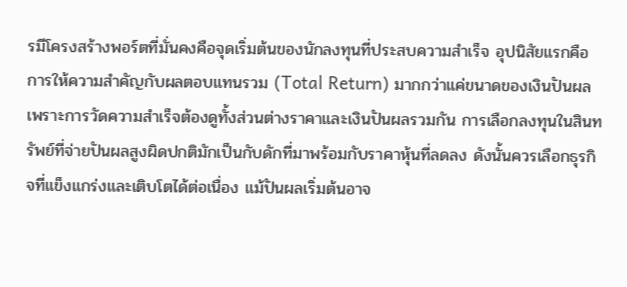รมีโครงสร้างพอร์ตที่มั่นคงคือจุดเริ่มต้นของนักลงทุนที่ประสบความสำเร็จ อุปนิสัยแรกคือการให้ความสำคัญกับผลตอบแทนรวม (Total Return) มากกว่าแค่ขนาดของเงินปันผล เพราะการวัดความสำเร็จต้องดูทั้งส่วนต่างราคาและเงินปันผลรวมกัน การเลือกลงทุนในสินทรัพย์ที่จ่ายปันผลสูงผิดปกติมักเป็นกับดักที่มาพร้อมกับราคาหุ้นที่ลดลง ดังนั้นควรเลือกธุรกิจที่แข็งแกร่งและเติบโตได้ต่อเนื่อง แม้ปันผลเริ่มต้นอาจ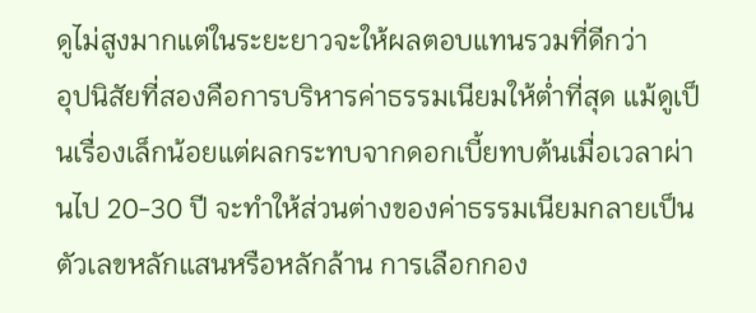ดูไม่สูงมากแต่ในระยะยาวจะให้ผลตอบแทนรวมที่ดีกว่า
อุปนิสัยที่สองคือการบริหารค่าธรรมเนียมให้ต่ำที่สุด แม้ดูเป็นเรื่องเล็กน้อยแต่ผลกระทบจากดอกเบี้ยทบต้นเมื่อเวลาผ่านไป 20-30 ปี จะทำให้ส่วนต่างของค่าธรรมเนียมกลายเป็นตัวเลขหลักแสนหรือหลักล้าน การเลือกกอง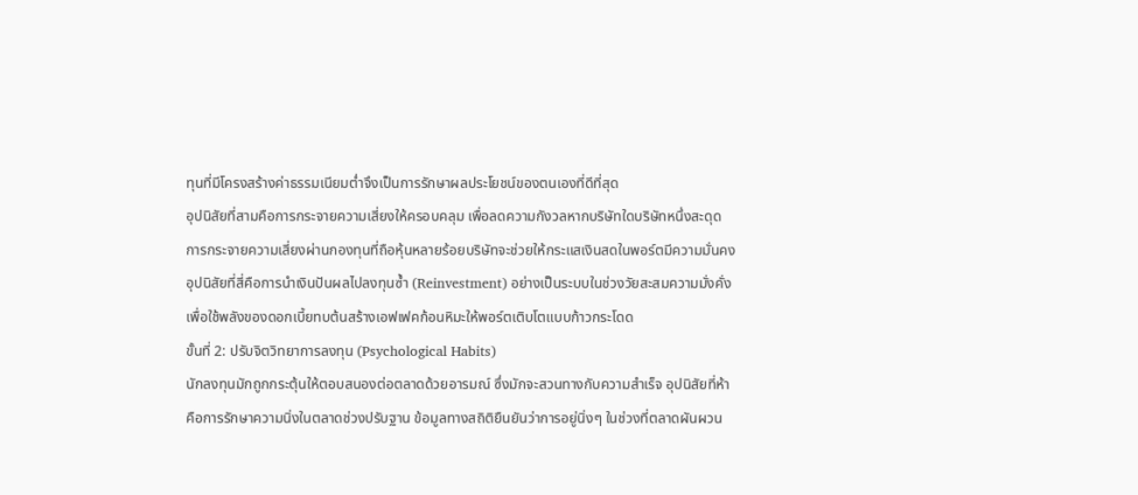ทุนที่มีโครงสร้างค่าธรรมเนียมต่ำจึงเป็นการรักษาผลประโยชน์ของตนเองที่ดีที่สุด
อุปนิสัยที่สามคือการกระจายความเสี่ยงให้ครอบคลุม เพื่อลดความกังวลหากบริษัทใดบริษัทหนึ่งสะดุด การกระจายความเสี่ยงผ่านกองทุนที่ถือหุ้นหลายร้อยบริษัทจะช่วยให้กระแสเงินสดในพอร์ตมีความมั่นคง อุปนิสัยที่สี่คือการนำเงินปันผลไปลงทุนซ้ำ (Reinvestment) อย่างเป็นระบบในช่วงวัยสะสมความมั่งคั่ง เพื่อใช้พลังของดอกเบี้ยทบต้นสร้างเอฟเฟคก้อนหิมะให้พอร์ตเติบโตแบบก้าวกระโดด
ขั้นที่ 2: ปรับจิตวิทยาการลงทุน (Psychological Habits)
นักลงทุนมักถูกกระตุ้นให้ตอบสนองต่อตลาดด้วยอารมณ์ ซึ่งมักจะสวนทางกับความสำเร็จ อุปนิสัยที่ห้าคือการรักษาความนิ่งในตลาดช่วงปรับฐาน ข้อมูลทางสถิติยืนยันว่าการอยู่นิ่งๆ ในช่วงที่ตลาดผันผวน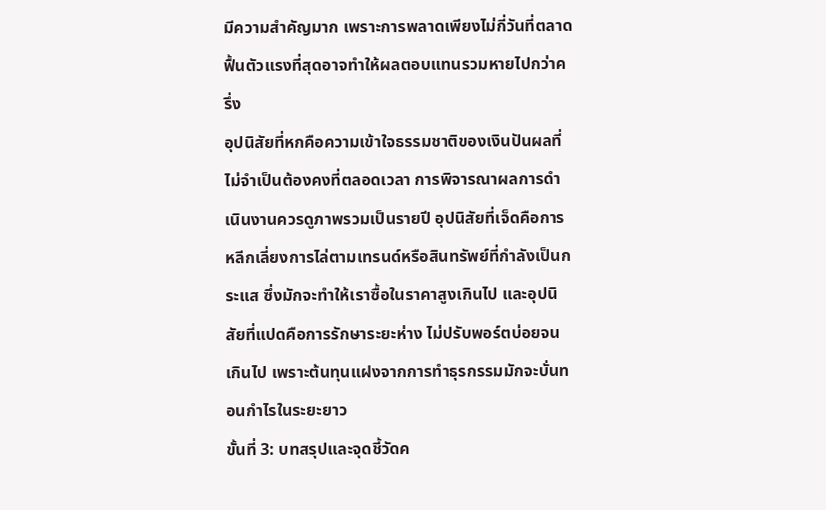มีความสำคัญมาก เพราะการพลาดเพียงไม่กี่วันที่ตลาดฟื้นตัวแรงที่สุดอาจทำให้ผลตอบแทนรวมหายไปกว่าครึ่ง
อุปนิสัยที่หกคือความเข้าใจธรรมชาติของเงินปันผลที่ไม่จำเป็นต้องคงที่ตลอดเวลา การพิจารณาผลการดำเนินงานควรดูภาพรวมเป็นรายปี อุปนิสัยที่เจ็ดคือการหลีกเลี่ยงการไล่ตามเทรนด์หรือสินทรัพย์ที่กำลังเป็นกระแส ซึ่งมักจะทำให้เราซื้อในราคาสูงเกินไป และอุปนิสัยที่แปดคือการรักษาระยะห่าง ไม่ปรับพอร์ตบ่อยจนเกินไป เพราะต้นทุนแฝงจากการทำธุรกรรมมักจะบั่นทอนกำไรในระยะยาว
ขั้นที่ 3: บทสรุปและจุดชี้วัดค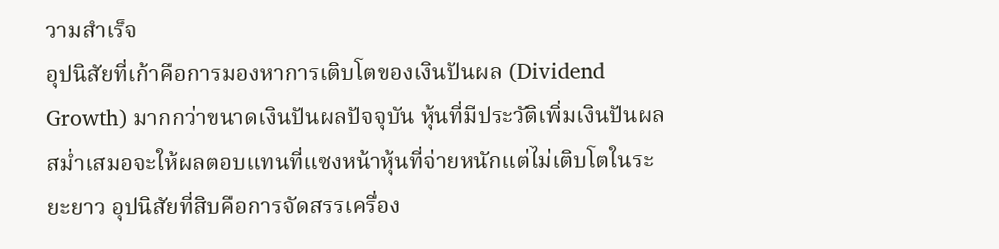วามสำเร็จ
อุปนิสัยที่เก้าคือการมองหาการเติบโตของเงินปันผล (Dividend Growth) มากกว่าขนาดเงินปันผลปัจจุบัน หุ้นที่มีประวัติเพิ่มเงินปันผลสม่ำเสมอจะให้ผลตอบแทนที่แซงหน้าหุ้นที่จ่ายหนักแต่ไม่เติบโตในระยะยาว อุปนิสัยที่สิบคือการจัดสรรเครื่อง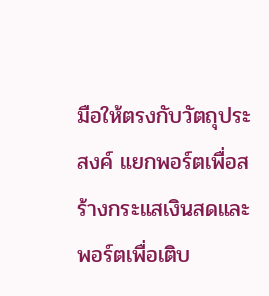มือให้ตรงกับวัตถุประสงค์ แยกพอร์ตเพื่อสร้างกระแสเงินสดและพอร์ตเพื่อเติบ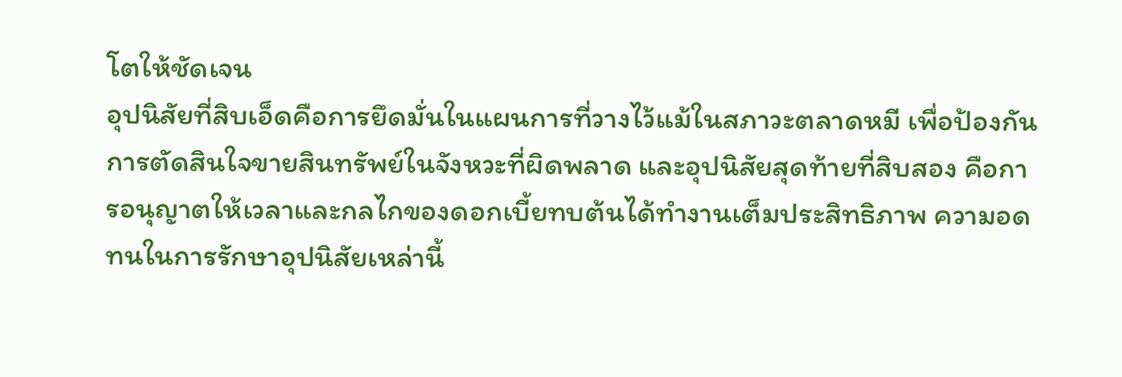โตให้ชัดเจน
อุปนิสัยที่สิบเอ็ดคือการยึดมั่นในแผนการที่วางไว้แม้ในสภาวะตลาดหมี เพื่อป้องกันการตัดสินใจขายสินทรัพย์ในจังหวะที่ผิดพลาด และอุปนิสัยสุดท้ายที่สิบสอง คือการอนุญาตให้เวลาและกลไกของดอกเบี้ยทบต้นได้ทำงานเต็มประสิทธิภาพ ความอดทนในการรักษาอุปนิสัยเหล่านี้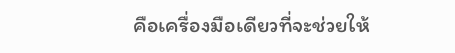คือเครื่องมือเดียวที่จะช่วยให้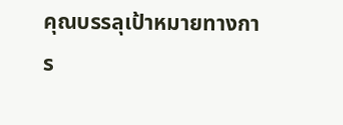คุณบรรลุเป้าหมายทางการ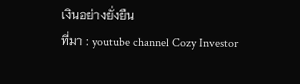เงินอย่างยั่งยืน
ที่มา : youtube channel Cozy Investor